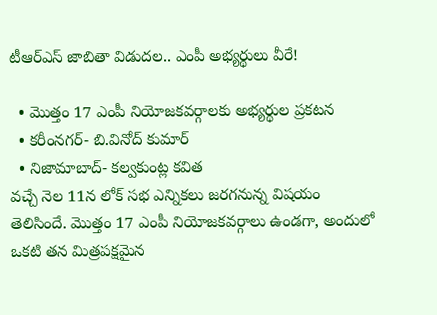టీఆర్ఎస్ జాబితా విడుదల.. ఎంపీ అభ్యర్థులు వీరే!

  • మొత్తం 17 ఎంపీ నియోజకవర్గాలకు అభ్యర్థుల ప్రకటన
  • కరీంనగర్- బి.వినోద్ కుమార్
  • నిజామాబాద్- కల్వకుంట్ల కవిత
వచ్చే నెల 11న లోక్ సభ ఎన్నికలు జరగనున్న విషయం తెలిసిందే. మొత్తం 17 ఎంపీ నియోజకవర్గాలు ఉండగా, అందులో ఒకటి తన మిత్రపక్షమైన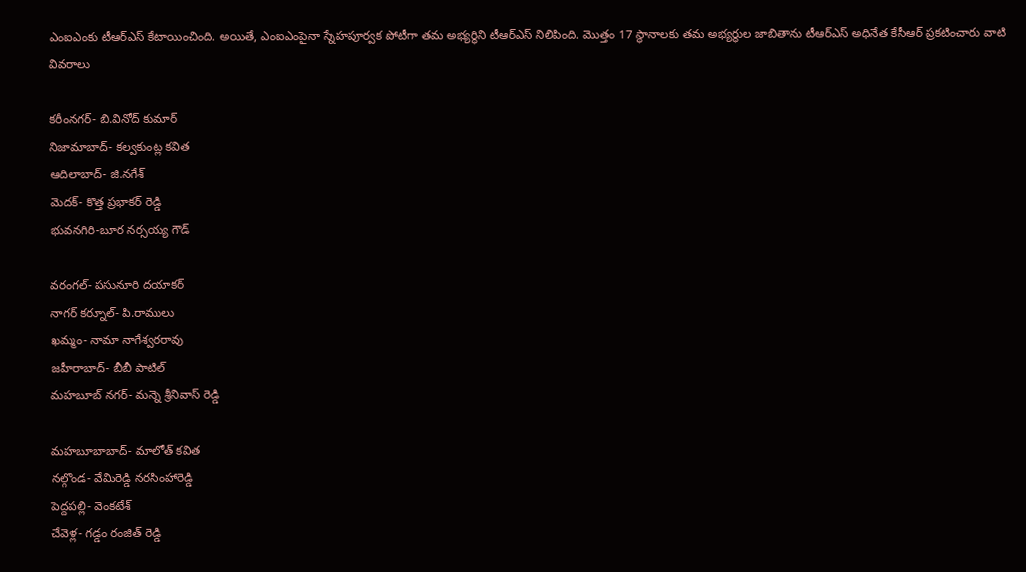ఎంఐఎంకు టీఆర్ఎస్ కేటాయించింది. అయితే, ఎంఐఎంపైనా స్నేహపూర్వక పోటీగా తమ అభ్యర్థిని టీఆర్ఎస్ నిలిపింది. మొత్తం 17 స్థానాలకు తమ అభ్యర్థుల జాబితాను టీఆర్ఎస్ అధినేత కేసీఆర్ ప్రకటించారు వాటి వివరాలు

కరీంనగర్- బి.వినోద్ కుమార్
నిజామాబాద్- కల్వకుంట్ల కవిత
ఆదిలాబాద్- జి.నగేశ్
మెదక్- కొత్త ప్రభాకర్ రెడ్డి
భువనగిరి-బూర నర్సయ్య గౌడ్

వరంగల్- పసునూరి దయాకర్
నాగర్ కర్నూల్- పి.రాములు
ఖమ్మం- నామా నాగేశ్వరరావు
జహీరాబాద్- బీబీ పాటిల్
మహబూబ్ నగర్- మన్నె శ్రీనివాస్ రెడ్డి

మహబూబాబాద్- మాలోత్ కవిత
నల్గొండ- వేమిరెడ్డి నరసింహారెడ్డి
పెద్దపల్లి- వెంకటేశ్
చేవెళ్ల- గడ్డం రంజిత్ రెడ్డి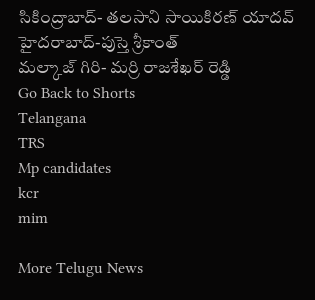సికింద్రాబాద్- తలసాని సాయికిరణ్ యాదవ్
హైదరాబాద్-పుస్తె శ్రీకాంత్
మల్కాజ్ గిరి- మర్రి రాజశేఖర్ రెడ్డి
Go Back to Shorts
Telangana
TRS
Mp candidates
kcr
mim

More Telugu News